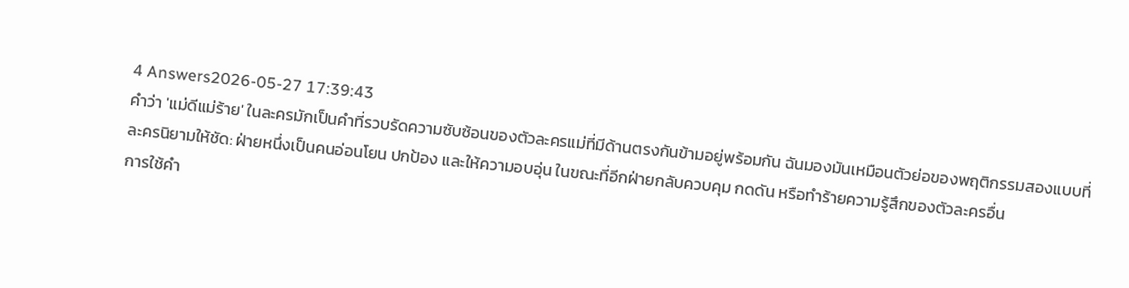4 Answers2026-05-27 17:39:43
คำว่า 'แม่ดีแม่ร้าย' ในละครมักเป็นคำที่รวบรัดความซับซ้อนของตัวละครแม่ที่มีด้านตรงกันข้ามอยู่พร้อมกัน ฉันมองมันเหมือนตัวย่อของพฤติกรรมสองแบบที่ละครนิยามให้ชัด: ฝ่ายหนึ่งเป็นคนอ่อนโยน ปกป้อง และให้ความอบอุ่น ในขณะที่อีกฝ่ายกลับควบคุม กดดัน หรือทำร้ายความรู้สึกของตัวละครอื่น
การใช้คำ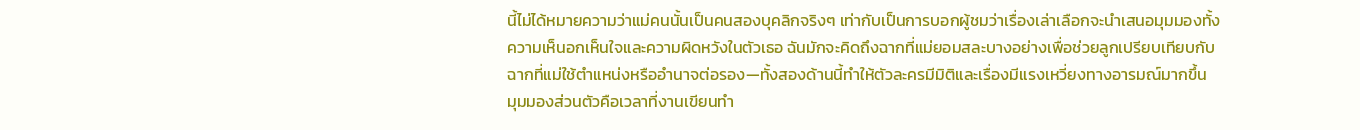นี้ไม่ได้หมายความว่าแม่คนนั้นเป็นคนสองบุคลิกจริงๆ เท่ากับเป็นการบอกผู้ชมว่าเรื่องเล่าเลือกจะนำเสนอมุมมองทั้งความเห็นอกเห็นใจและความผิดหวังในตัวเธอ ฉันมักจะคิดถึงฉากที่แม่ยอมสละบางอย่างเพื่อช่วยลูกเปรียบเทียบกับฉากที่แม่ใช้ตำแหน่งหรืออำนาจต่อรอง—ทั้งสองด้านนี้ทำให้ตัวละครมีมิติและเรื่องมีแรงเหวี่ยงทางอารมณ์มากขึ้น
มุมมองส่วนตัวคือเวลาที่งานเขียนทำ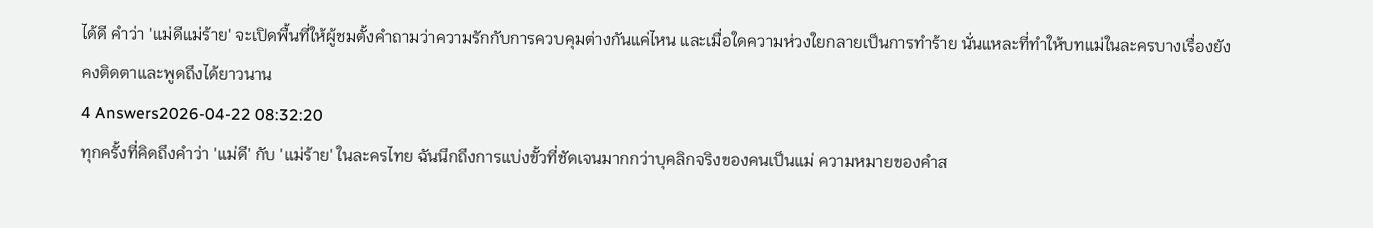ได้ดี คำว่า 'แม่ดีแม่ร้าย' จะเปิดพื้นที่ให้ผู้ชมตั้งคำถามว่าความรักกับการควบคุมต่างกันแค่ไหน และเมื่อใดความห่วงใยกลายเป็นการทำร้าย นั่นแหละที่ทำให้บทแม่ในละครบางเรื่องยังคงติดตาและพูดถึงได้ยาวนาน
4 Answers2026-04-22 08:32:20
ทุกครั้งที่คิดถึงคำว่า 'แม่ดี' กับ 'แม่ร้าย' ในละครไทย ฉันนึกถึงการแบ่งขั้วที่ชัดเจนมากกว่าบุคลิกจริงของคนเป็นแม่ ความหมายของคำส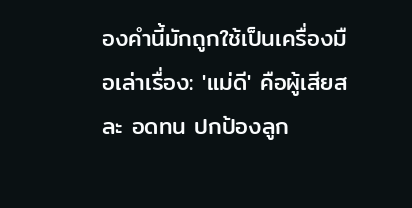องคำนี้มักถูกใช้เป็นเครื่องมือเล่าเรื่อง: 'แม่ดี' คือผู้เสียสละ อดทน ปกป้องลูก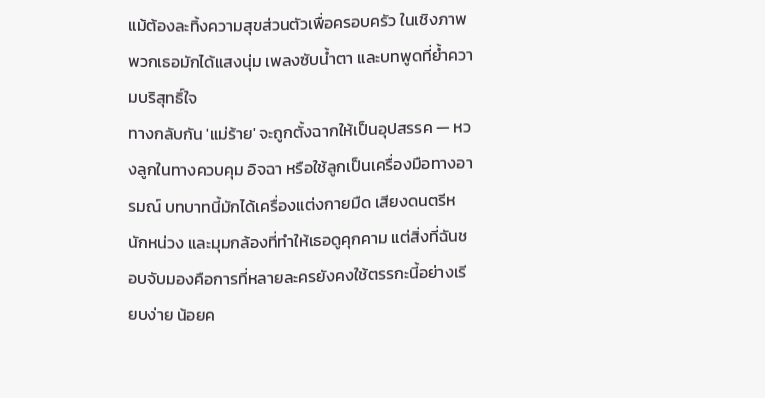แม้ต้องละทิ้งความสุขส่วนตัวเพื่อครอบครัว ในเชิงภาพ พวกเธอมักได้แสงนุ่ม เพลงซับน้ำตา และบทพูดที่ย้ำความบริสุทธิ์ใจ
ทางกลับกัน 'แม่ร้าย' จะถูกตั้งฉากให้เป็นอุปสรรค — หวงลูกในทางควบคุม อิจฉา หรือใช้ลูกเป็นเครื่องมือทางอารมณ์ บทบาทนี้มักได้เครื่องแต่งกายมืด เสียงดนตรีหนักหน่วง และมุมกล้องที่ทำให้เธอดูคุกคาม แต่สิ่งที่ฉันชอบจับมองคือการที่หลายละครยังคงใช้ตรรกะนี้อย่างเรียบง่าย น้อยค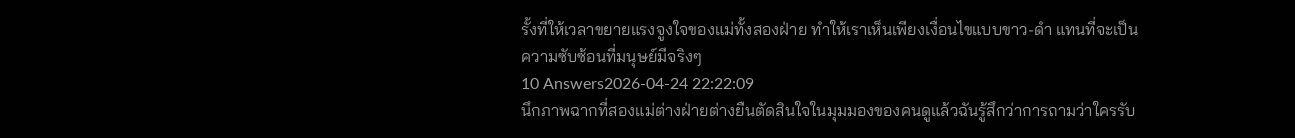รั้งที่ให้เวลาขยายแรงจูงใจของแม่ทั้งสองฝ่าย ทำให้เราเห็นเพียงเงื่อนไขแบบขาว-ดำ แทนที่จะเป็นความซับซ้อนที่มนุษย์มีจริงๆ
10 Answers2026-04-24 22:22:09
นึกภาพฉากที่สองแม่ต่างฝ่ายต่างยืนตัดสินใจในมุมมองของคนดูแล้วฉันรู้สึกว่าการถามว่าใครรับ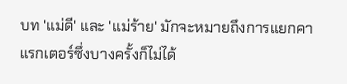บท 'แม่ดี' และ 'แม่ร้าย' มักจะหมายถึงการแยกคาแรกเตอร์ซึ่งบางครั้งก็ไม่ได้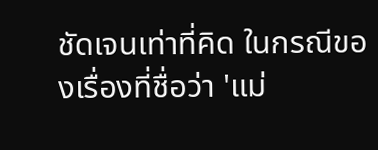ชัดเจนเท่าที่คิด ในกรณีของเรื่องที่ชื่อว่า 'แม่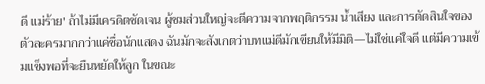ดี แม่ร้าย' ถ้าไม่มีเครดิตชัดเจน ผู้ชมส่วนใหญ่จะตีความจากพฤติกรรม น้ำเสียง และการตัดสินใจของตัวละครมากกว่าแค่ชื่อนักแสดง ฉันมักจะสังเกตว่าบทแม่ดีมักเขียนให้มีมิติ—ไม่ใช่แค่ใจดี แต่มีความเข้มแข็งพอที่จะยืนหยัดให้ลูก ในขณะ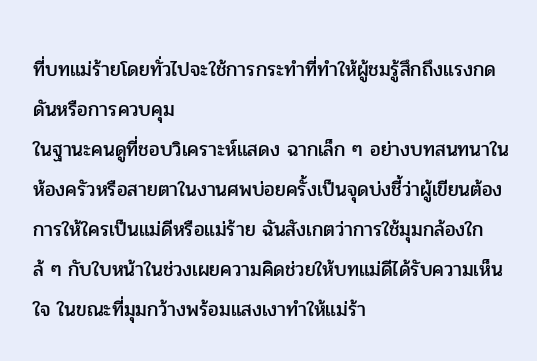ที่บทแม่ร้ายโดยทั่วไปจะใช้การกระทำที่ทำให้ผู้ชมรู้สึกถึงแรงกดดันหรือการควบคุม
ในฐานะคนดูที่ชอบวิเคราะห์แสดง ฉากเล็ก ๆ อย่างบทสนทนาในห้องครัวหรือสายตาในงานศพบ่อยครั้งเป็นจุดบ่งชี้ว่าผู้เขียนต้องการให้ใครเป็นแม่ดีหรือแม่ร้าย ฉันสังเกตว่าการใช้มุมกล้องใกล้ ๆ กับใบหน้าในช่วงเผยความคิดช่วยให้บทแม่ดีได้รับความเห็นใจ ในขณะที่มุมกว้างพร้อมแสงเงาทำให้แม่ร้า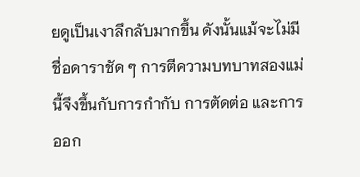ยดูเป็นเงาลึกลับมากขึ้น ดังนั้นแม้จะไม่มีชื่อดาราชัด ๆ การตีความบทบาทสองแม่นี้จึงขึ้นกับการกำกับ การตัดต่อ และการออก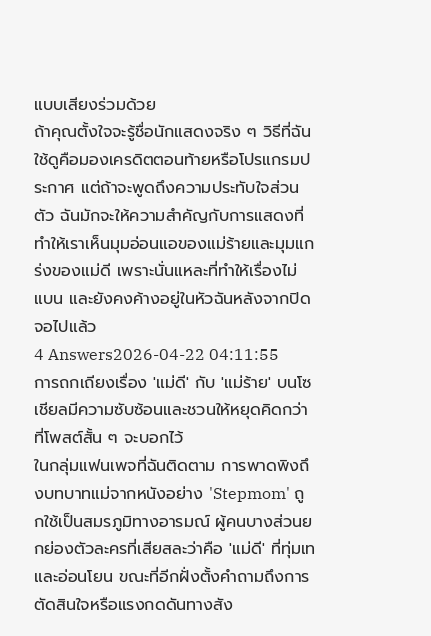แบบเสียงร่วมด้วย
ถ้าคุณตั้งใจจะรู้ชื่อนักแสดงจริง ๆ วิธีที่ฉันใช้ดูคือมองเครดิตตอนท้ายหรือโปรแกรมประกาศ แต่ถ้าจะพูดถึงความประทับใจส่วนตัว ฉันมักจะให้ความสำคัญกับการแสดงที่ทำให้เราเห็นมุมอ่อนแอของแม่ร้ายและมุมแกร่งของแม่ดี เพราะนั่นแหละที่ทำให้เรื่องไม่แบน และยังคงค้างอยู่ในหัวฉันหลังจากปิดจอไปแล้ว
4 Answers2026-04-22 04:11:55
การถกเถียงเรื่อง 'แม่ดี' กับ 'แม่ร้าย' บนโซเชียลมีความซับซ้อนและชวนให้หยุดคิดกว่าที่โพสต์สั้น ๆ จะบอกไว้
ในกลุ่มแฟนเพจที่ฉันติดตาม การพาดพิงถึงบทบาทแม่จากหนังอย่าง 'Stepmom' ถูกใช้เป็นสมรภูมิทางอารมณ์ ผู้คนบางส่วนยกย่องตัวละครที่เสียสละว่าคือ 'แม่ดี' ที่ทุ่มเทและอ่อนโยน ขณะที่อีกฝั่งตั้งคำถามถึงการตัดสินใจหรือแรงกดดันทางสัง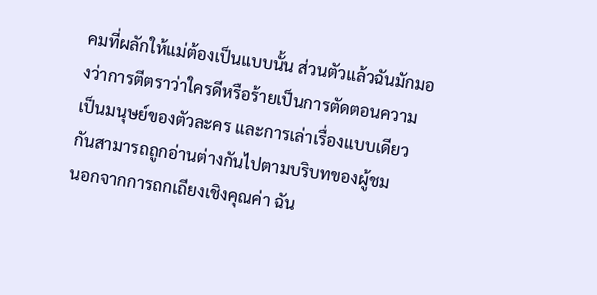คมที่ผลักให้แม่ต้องเป็นแบบนั้น ส่วนตัวแล้วฉันมักมองว่าการตีตราว่าใครดีหรือร้ายเป็นการตัดตอนความเป็นมนุษย์ของตัวละคร และการเล่าเรื่องแบบเดียวกันสามารถถูกอ่านต่างกันไปตามบริบทของผู้ชม
นอกจากการถกเถียงเชิงคุณค่า ฉัน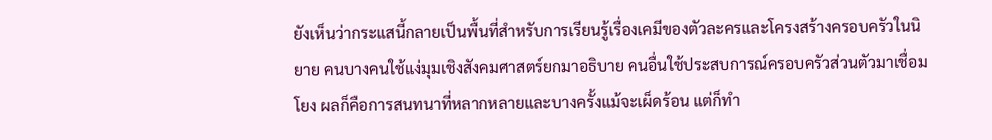ยังเห็นว่ากระแสนี้กลายเป็นพื้นที่สำหรับการเรียนรู้เรื่องเคมีของตัวละครและโครงสร้างครอบครัวในนิยาย คนบางคนใช้แง่มุมเชิงสังคมศาสตร์ยกมาอธิบาย คนอื่นใช้ประสบการณ์ครอบครัวส่วนตัวมาเชื่อมโยง ผลก็คือการสนทนาที่หลากหลายและบางครั้งแม้จะเผ็ดร้อน แต่ก็ทำ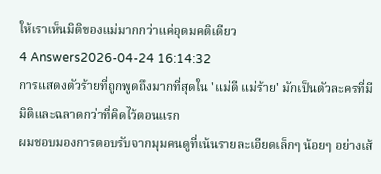ให้เราเห็นมิติของแม่มากกว่าแค่อุดมคติเดียว
4 Answers2026-04-24 16:14:32
การแสดงตัวร้ายที่ถูกพูดถึงมากที่สุดใน 'แม่ดี แม่ร้าย' มักเป็นตัวละครที่มีมิติและฉลาดกว่าที่คิดไว้ตอนแรก
ผมชอบมองการตอบรับจากมุมคนดูที่เน้นรายละเอียดเล็กๆ น้อยๆ อย่างเส้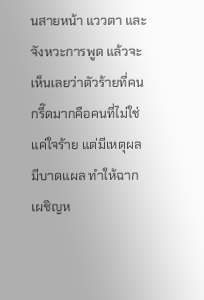นสายหน้า แววตา และจังหวะการพูด แล้วจะเห็นเลยว่าตัวร้ายที่คนกรี๊ดมากคือคนที่ไม่ใช่แค่ใจร้าย แต่มีเหตุผล มีบาดแผล ทำให้ฉากเผชิญห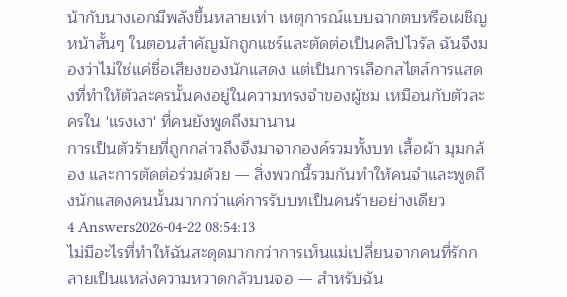น้ากับนางเอกมีพลังขึ้นหลายเท่า เหตุการณ์แบบฉากตบหรือเผชิญหน้าสั้นๆ ในตอนสำคัญมักถูกแชร์และตัดต่อเป็นคลิปไวรัล ฉันจึงมองว่าไม่ใช่แค่ชื่อเสียงของนักแสดง แต่เป็นการเลือกสไตล์การแสดงที่ทำให้ตัวละครนั้นคงอยู่ในความทรงจำของผู้ชม เหมือนกับตัวละครใน 'แรงเงา' ที่คนยังพูดถึงมานาน
การเป็นตัวร้ายที่ถูกกล่าวถึงจึงมาจากองค์รวมทั้งบท เสื้อผ้า มุมกล้อง และการตัดต่อร่วมด้วย — สิ่งพวกนี้รวมกันทำให้คนจำและพูดถึงนักแสดงคนนั้นมากกว่าแค่การรับบทเป็นคนร้ายอย่างเดียว
4 Answers2026-04-22 08:54:13
ไม่มีอะไรที่ทำให้ฉันสะดุดมากกว่าการเห็นแม่เปลี่ยนจากคนที่รักกลายเป็นแหล่งความหวาดกลัวบนจอ — สำหรับฉัน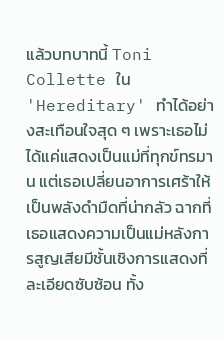แล้วบทบาทนี้ Toni Collette ใน 'Hereditary' ทำได้อย่างสะเทือนใจสุด ๆ เพราะเธอไม่ได้แค่แสดงเป็นแม่ที่ทุกข์ทรมาน แต่เธอเปลี่ยนอาการเศร้าให้เป็นพลังดำมืดที่น่ากลัว ฉากที่เธอแสดงความเป็นแม่หลังการสูญเสียมีชั้นเชิงการแสดงที่ละเอียดซับซ้อน ทั้ง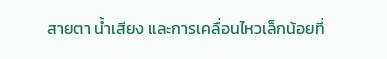สายตา น้ำเสียง และการเคลื่อนไหวเล็กน้อยที่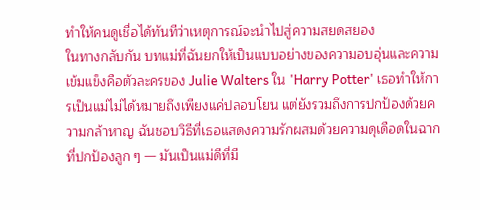ทำให้คนดูเชื่อได้ทันทีว่าเหตุการณ์จะนำไปสู่ความสยดสยอง
ในทางกลับกัน บทแม่ที่ฉันยกให้เป็นแบบอย่างของความอบอุ่นและความเข้มแข็งคือตัวละครของ Julie Walters ใน 'Harry Potter' เธอทำให้การเป็นแม่ไม่ได้หมายถึงเพียงแค่ปลอบโยน แต่ยังรวมถึงการปกป้องด้วยความกล้าหาญ ฉันชอบวิธีที่เธอแสดงความรักผสมด้วยความดุเดือดในฉากที่ปกป้องลูก ๆ — มันเป็นแม่ดีที่มี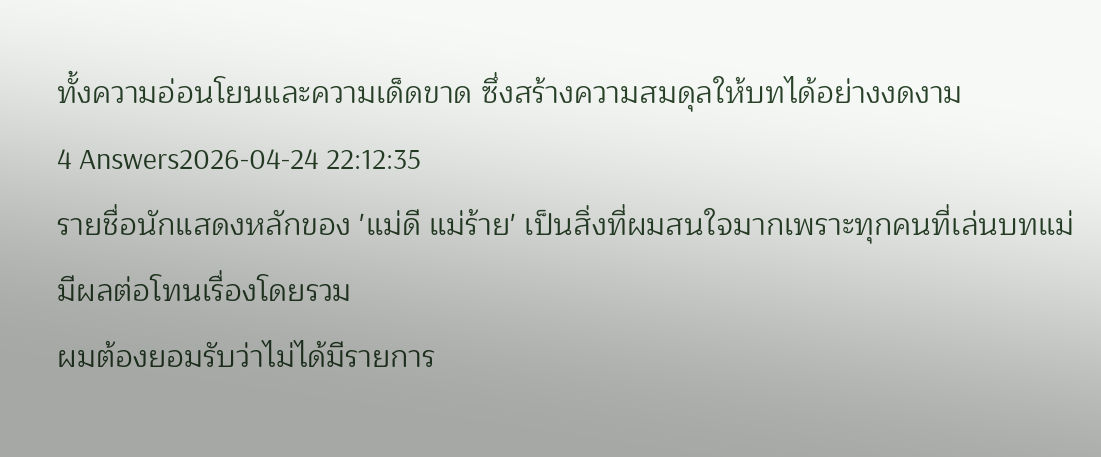ทั้งความอ่อนโยนและความเด็ดขาด ซึ่งสร้างความสมดุลให้บทได้อย่างงดงาม
4 Answers2026-04-24 22:12:35
รายชื่อนักแสดงหลักของ 'แม่ดี แม่ร้าย' เป็นสิ่งที่ผมสนใจมากเพราะทุกคนที่เล่นบทแม่มีผลต่อโทนเรื่องโดยรวม
ผมต้องยอมรับว่าไม่ได้มีรายการ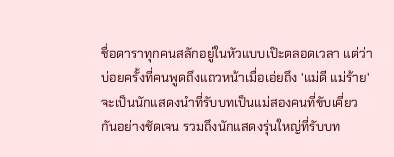ชื่อดาราทุกคนสลักอยู่ในหัวแบบเป๊ะตลอดเวลา แต่ว่าบ่อยครั้งที่คนพูดถึงแถวหน้าเมื่อเอ่ยถึง 'แม่ดี แม่ร้าย' จะเป็นนักแสดงนำที่รับบทเป็นแม่สองคนที่ขับเคี่ยวกันอย่างชัดเจน รวมถึงนักแสดงรุ่นใหญ่ที่รับบท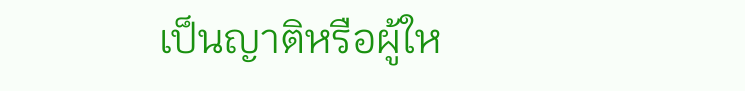เป็นญาติหรือผู้ให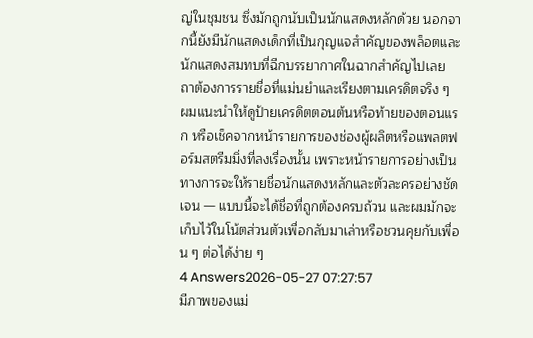ญ่ในชุมชน ซึ่งมักถูกนับเป็นนักแสดงหลักด้วย นอกจากนี้ยังมีนักแสดงเด็กที่เป็นกุญแจสำคัญของพล็อตและนักแสดงสมทบที่ฉีกบรรยากาศในฉากสำคัญไปเลย
ถาต้องการรายชื่อที่แม่นยำและเรียงตามเครดิตจริง ๆ ผมแนะนำให้ดูป้ายเครดิตตอนต้นหรือท้ายของตอนแรก หรือเช็คจากหน้ารายการของช่องผู้ผลิตหรือแพลตฟอร์มสตรีมมิ่งที่ลงเรื่องนั้น เพราะหน้ารายการอย่างเป็นทางการจะให้รายชื่อนักแสดงหลักและตัวละครอย่างชัดเจน — แบบนี้จะได้ชื่อที่ถูกต้องครบถ้วน และผมมักจะเก็บไว้ในโน้ตส่วนตัวเพื่อกลับมาเล่าหรือชวนคุยกับเพื่อน ๆ ต่อได้ง่าย ๆ
4 Answers2026-05-27 07:27:57
มีภาพของแม่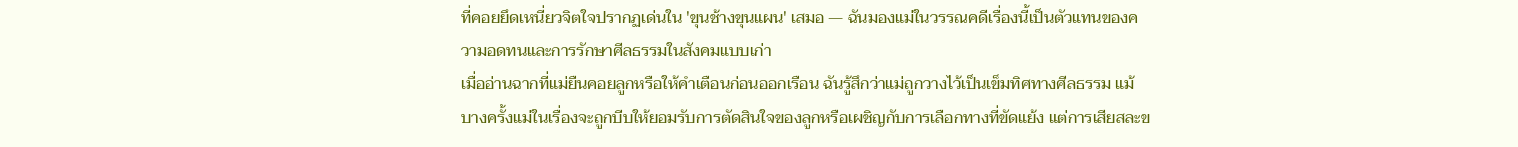ที่คอยยึดเหนี่ยวจิตใจปรากฏเด่นใน 'ขุนช้างขุนแผน' เสมอ — ฉันมองแม่ในวรรณคดีเรื่องนี้เป็นตัวแทนของความอดทนและการรักษาศีลธรรมในสังคมแบบเก่า
เมื่ออ่านฉากที่แม่ยืนคอยลูกหรือให้คำเตือนก่อนออกเรือน ฉันรู้สึกว่าแม่ถูกวางไว้เป็นเข็มทิศทางศีลธรรม แม้บางครั้งแม่ในเรื่องจะถูกบีบให้ยอมรับการตัดสินใจของลูกหรือเผชิญกับการเลือกทางที่ขัดแย้ง แต่การเสียสละข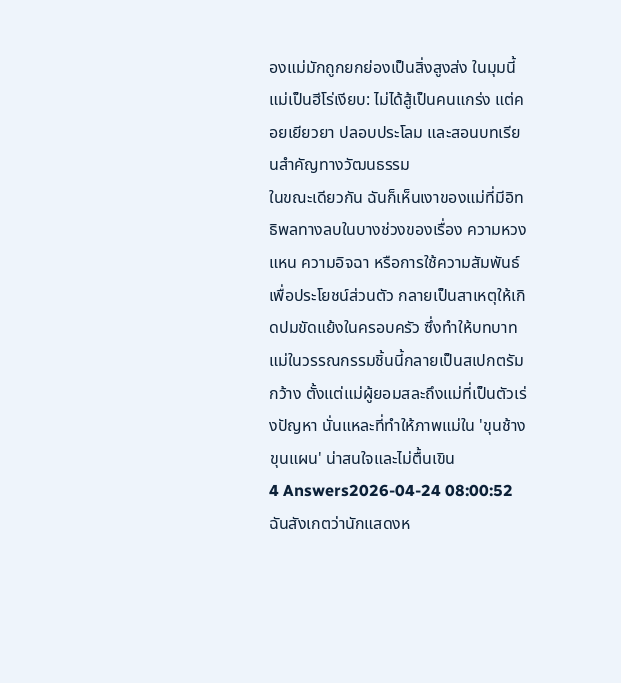องแม่มักถูกยกย่องเป็นสิ่งสูงส่ง ในมุมนี้แม่เป็นฮีโร่เงียบ: ไม่ได้สู้เป็นคนแกร่ง แต่คอยเยียวยา ปลอบประโลม และสอนบทเรียนสำคัญทางวัฒนธรรม
ในขณะเดียวกัน ฉันก็เห็นเงาของแม่ที่มีอิทธิพลทางลบในบางช่วงของเรื่อง ความหวงแหน ความอิจฉา หรือการใช้ความสัมพันธ์เพื่อประโยชน์ส่วนตัว กลายเป็นสาเหตุให้เกิดปมขัดแย้งในครอบครัว ซึ่งทำให้บทบาทแม่ในวรรณกรรมชิ้นนี้กลายเป็นสเปกตรัมกว้าง ตั้งแต่แม่ผู้ยอมสละถึงแม่ที่เป็นตัวเร่งปัญหา นั่นแหละที่ทำให้ภาพแม่ใน 'ขุนช้างขุนแผน' น่าสนใจและไม่ตื้นเขิน
4 Answers2026-04-24 08:00:52
ฉันสังเกตว่านักแสดงห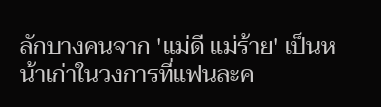ลักบางคนจาก 'แม่ดี แม่ร้าย' เป็นหน้าเก่าในวงการที่แฟนละค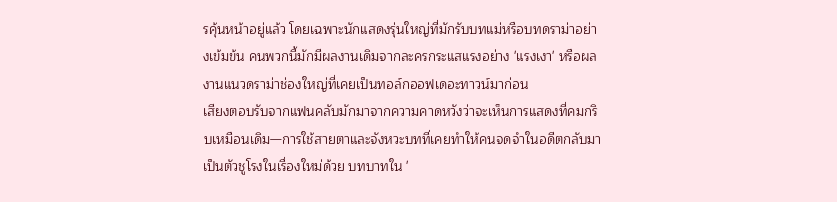รคุ้นหน้าอยู่แล้ว โดยเฉพาะนักแสดงรุ่นใหญ่ที่มักรับบทแม่หรือบทดราม่าอย่างเข้มข้น คนพวกนี้มักมีผลงานเดิมจากละครกระแสแรงอย่าง 'แรงเงา' หรือผลงานแนวดราม่าช่องใหญ่ที่เคยเป็นทอล์กออฟเดอะทาวน์มาก่อน
เสียงตอบรับจากแฟนคลับมักมาจากความคาดหวังว่าจะเห็นการแสดงที่คมกริบเหมือนเดิม—การใช้สายตาและจังหวะบทที่เคยทำให้คนจดจำในอดีตกลับมาเป็นตัวชูโรงในเรื่องใหม่ด้วย บทบาทใน '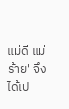แม่ดี แม่ร้าย' จึงได้เป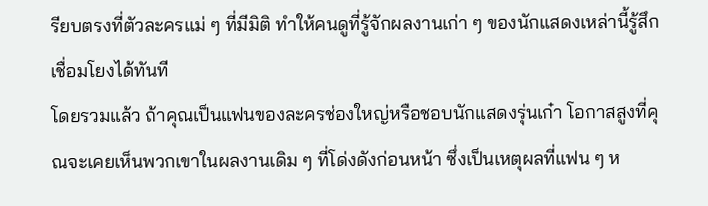รียบตรงที่ตัวละครแม่ ๆ ที่มีมิติ ทำให้คนดูที่รู้จักผลงานเก่า ๆ ของนักแสดงเหล่านี้รู้สึกเชื่อมโยงได้ทันที
โดยรวมแล้ว ถ้าคุณเป็นแฟนของละครช่องใหญ่หรือชอบนักแสดงรุ่นเก๋า โอกาสสูงที่คุณจะเคยเห็นพวกเขาในผลงานเดิม ๆ ที่โด่งดังก่อนหน้า ซึ่งเป็นเหตุผลที่แฟน ๆ ห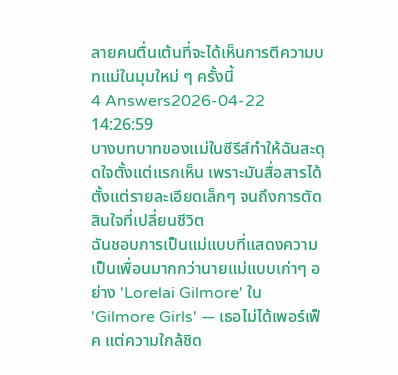ลายคนตื่นเต้นที่จะได้เห็นการตีความบทแม่ในมุมใหม่ ๆ ครั้งนี้
4 Answers2026-04-22 14:26:59
บางบทบาทของแม่ในซีรีส์ทำให้ฉันสะดุดใจตั้งแต่แรกเห็น เพราะมันสื่อสารได้ตั้งแต่รายละเอียดเล็กๆ จนถึงการตัดสินใจที่เปลี่ยนชีวิต
ฉันชอบการเป็นแม่แบบที่แสดงความเป็นเพื่อนมากกว่านายแม่แบบเก่าๆ อย่าง 'Lorelai Gilmore' ใน 'Gilmore Girls' — เธอไม่ได้เพอร์เฟ็ค แต่ความใกล้ชิด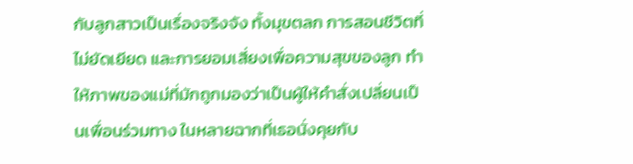กับลูกสาวเป็นเรื่องจริงจัง ทั้งมุขตลก การสอนชีวิตที่ไม่ยัดเยียด และการยอมเสี่ยงเพื่อความสุขของลูก ทำให้ภาพของแม่ที่มักถูกมองว่าเป็นผู้ให้คำสั่งเปลี่ยนเป็นเพื่อนร่วมทาง ในหลายฉากที่เธอนั่งคุยกับ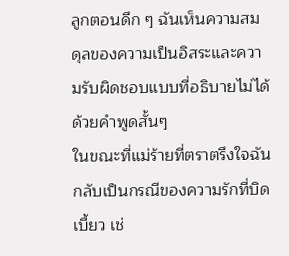ลูกตอนดึก ๆ ฉันเห็นความสมดุลของความเป็นอิสระและความรับผิดชอบแบบที่อธิบายไม่ได้ด้วยคำพูดสั้นๆ
ในขณะที่แม่ร้ายที่ตราตรึงใจฉันกลับเป็นกรณีของความรักที่บิดเบี้ยว เช่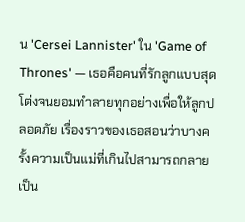น 'Cersei Lannister' ใน 'Game of Thrones' — เธอคือคนที่รักลูกแบบสุดโต่งจนยอมทำลายทุกอย่างเพื่อให้ลูกปลอดภัย เรื่องราวของเธอสอนว่าบางครั้งความเป็นแม่ที่เกินไปสามารถกลายเป็น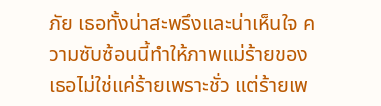ภัย เธอทั้งน่าสะพรึงและน่าเห็นใจ ความซับซ้อนนี้ทำให้ภาพแม่ร้ายของเธอไม่ใช่แค่ร้ายเพราะชั่ว แต่ร้ายเพ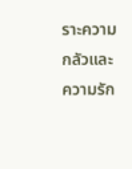ราะความกลัวและความรัก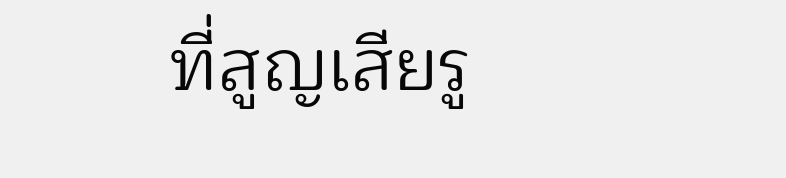ที่สูญเสียรู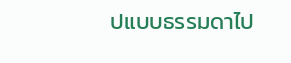ปแบบธรรมดาไป